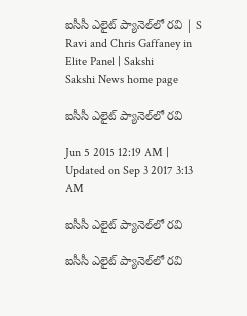ఐసీసీ ఎలైట్ ప్యానెల్‌లో రవి | S Ravi and Chris Gaffaney in Elite Panel | Sakshi
Sakshi News home page

ఐసీసీ ఎలైట్ ప్యానెల్‌లో రవి

Jun 5 2015 12:19 AM | Updated on Sep 3 2017 3:13 AM

ఐసీసీ ఎలైట్ ప్యానెల్‌లో రవి

ఐసీసీ ఎలైట్ ప్యానెల్‌లో రవి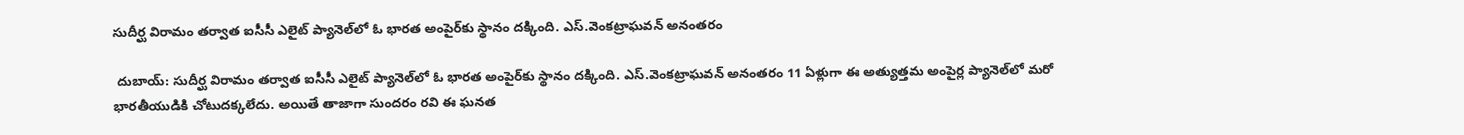సుదీర్ఘ విరామం తర్వాత ఐసీసీ ఎలైట్ ప్యానెల్‌లో ఓ భారత అంపైర్‌కు స్థానం దక్కింది. ఎస్.వెంకట్రాఘవన్ అనంతరం

 దుబాయ్: సుదీర్ఘ విరామం తర్వాత ఐసీసీ ఎలైట్ ప్యానెల్‌లో ఓ భారత అంపైర్‌కు స్థానం దక్కింది. ఎస్.వెంకట్రాఘవన్ అనంతరం 11 ఏళ్లుగా ఈ అత్యుత్తమ అంపైర్ల ప్యానెల్‌లో మరో భారతీయుడికి చోటుదక్కలేదు. అయితే తాజాగా సుందరం రవి ఈ ఘనత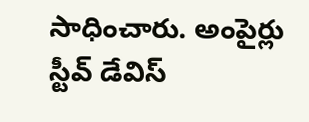సాధించారు. అంపైర్లు స్టీవ్ డేవిస్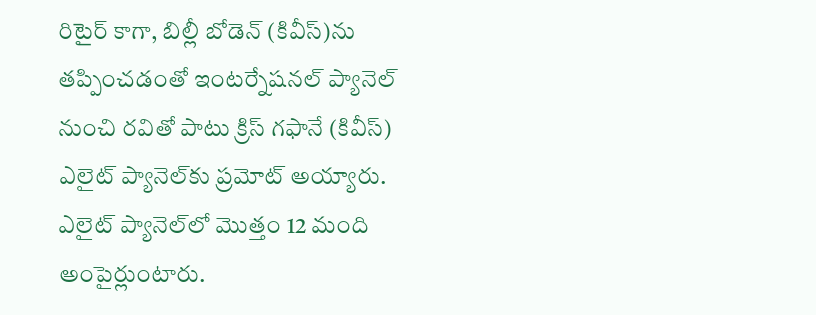రిటైర్ కాగా, బిల్లీ బోడెన్ (కివీస్)ను తప్పించడంతో ఇంటర్నేషనల్ ప్యానెల్ నుంచి రవితో పాటు క్రిస్ గఫానే (కివీస్) ఎలైట్ ప్యానెల్‌కు ప్రమోట్ అయ్యారు. ఎలైట్ ప్యానెల్‌లో మొత్తం 12 మంది అంపైర్లుంటారు.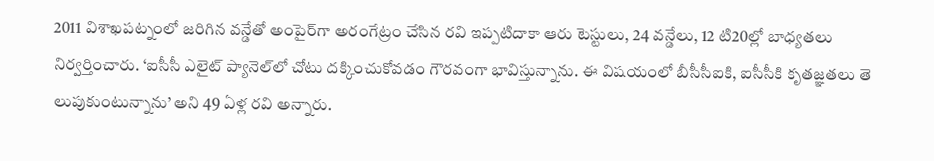2011 విశాఖపట్నంలో జరిగిన వన్డేతో అంపైర్‌గా అరంగేట్రం చేసిన రవి ఇప్పటిదాకా ఆరు టెస్టులు, 24 వన్డేలు, 12 టి20ల్లో బాధ్యతలు నిర్వర్తించారు. ‘ఐసీసీ ఎలైట్ ప్యానెల్‌లో చోటు దక్కించుకోవడం గౌరవంగా భావిస్తున్నాను. ఈ విషయంలో బీసీసీఐకి, ఐసీసీకి కృతజ్ఞతలు తె లుపుకుంటున్నాను’ అని 49 ఏళ్ల రవి అన్నారు.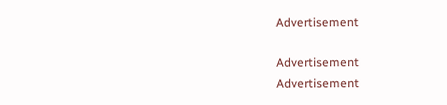Advertisement

Advertisement
Advertisement